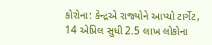કોરોના: કેન્દ્રએ રાજ્યોને આપ્યો ટાર્ગેટ, 14 એપ્રિલ સુધી 2.5 લાખ લોકોના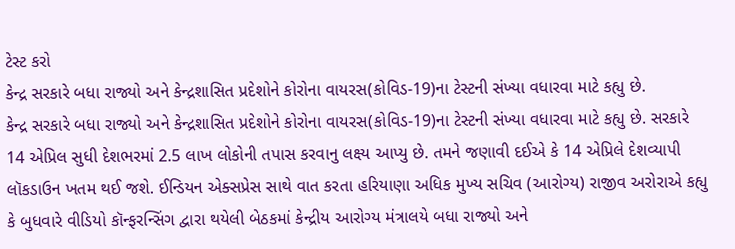ટેસ્ટ કરો
કેન્દ્ર સરકારે બધા રાજ્યો અને કેન્દ્રશાસિત પ્રદેશોને કોરોના વાયરસ(કોવિડ-19)ના ટેસ્ટની સંખ્યા વધારવા માટે કહ્યુ છે.
કેન્દ્ર સરકારે બધા રાજ્યો અને કેન્દ્રશાસિત પ્રદેશોને કોરોના વાયરસ(કોવિડ-19)ના ટેસ્ટની સંખ્યા વધારવા માટે કહ્યુ છે. સરકારે 14 એપ્રિલ સુધી દેશભરમાં 2.5 લાખ લોકોની તપાસ કરવાનુ લક્ષ્ય આપ્યુ છે. તમને જણાવી દઈએ કે 14 એપ્રિલે દેશવ્યાપી લૉકડાઉન ખતમ થઈ જશે. ઈન્ડિયન એક્સપ્રેસ સાથે વાત કરતા હરિયાણા અધિક મુખ્ય સચિવ (આરોગ્ય) રાજીવ અરોરાએ કહ્યુ કે બુધવારે વીડિયો કૉન્ફરન્સિંગ દ્વારા થયેલી બેઠકમાં કેન્દ્રીય આરોગ્ય મંત્રાલયે બધા રાજ્યો અને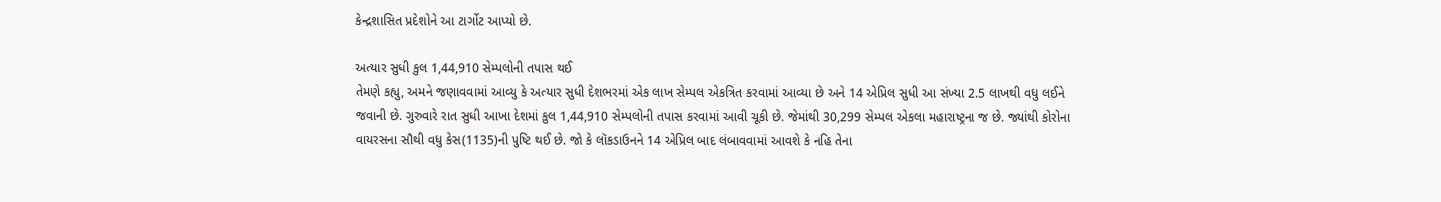કેન્દ્રશાસિત પ્રદેશોને આ ટાર્ગોટ આપ્યો છે.

અત્યાર સુધી કુલ 1,44,910 સેમ્પલોની તપાસ થઈ
તેમણે કહ્યુ, અમને જણાવવામાં આવ્યુ કે અત્યાર સુધી દેશભરમાં એક લાખ સેમ્પલ એકત્રિત કરવામાં આવ્યા છે અને 14 એપ્રિલ સુધી આ સંખ્યા 2.5 લાખથી વધુ લઈને જવાની છે. ગુરુવારે રાત સુધી આખા દેશમાં કુલ 1,44,910 સેમ્પલોની તપાસ કરવામાં આવી ચૂકી છે. જેમાંથી 30,299 સેમ્પલ એકલા મહારાષ્ટ્રના જ છે. જ્યાંથી કોરોના વાયરસના સૌથી વધુ કેસ(1135)ની પુષ્ટિ થઈ છે. જો કે લૉકડાઉનને 14 એપ્રિલ બાદ લંબાવવામાં આવશે કે નહિ તેના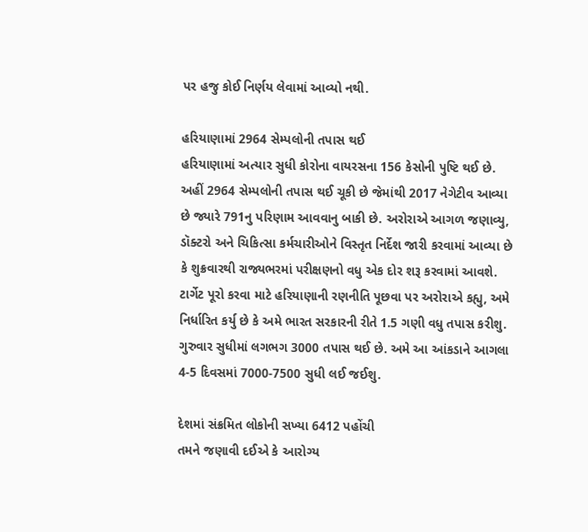પર હજુ કોઈ નિર્ણય લેવામાં આવ્યો નથી.

હરિયાણામાં 2964 સેમ્પલોની તપાસ થઈ
હરિયાણામાં અત્યાર સુધી કોરોના વાયરસના 156 કેસોની પુષ્ટિ થઈ છે. અહીં 2964 સેમ્પલોની તપાસ થઈ ચૂકી છે જેમાંથી 2017 નેગેટીવ આવ્યા છે જ્યારે 791નુ પરિણામ આવવાનુ બાકી છે. અરોરાએ આગળ જણાવ્યુ, ડૉક્ટરો અને ચિકિત્સા કર્મચારીઓને વિસ્તૃત નિર્દેશ જારી કરવામાં આવ્યા છે કે શુક્રવારથી રાજ્યભરમાં પરીક્ષણનો વધુ એક દોર શરૂ કરવામાં આવશે. ટાર્ગેટ પૂરો કરવા માટે હરિયાણાની રણનીતિ પૂછવા પર અરોરાએ કહ્યુ, અમે નિર્ધારિત કર્યુ છે કે અમે ભારત સરકારની રીતે 1.5 ગણી વધુ તપાસ કરીશુ. ગુરુવાર સુધીમાં લગભગ 3000 તપાસ થઈ છે. અમે આ આંકડાને આગલા 4-5 દિવસમાં 7000-7500 સુધી લઈ જઈશુ.

દેશમાં સંક્રમિત લોકોની સખ્યા 6412 પહોંચી
તમને જણાવી દઈએ કે આરોગ્ય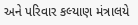અને પરિવાર કલ્યાણ મંત્રાલયે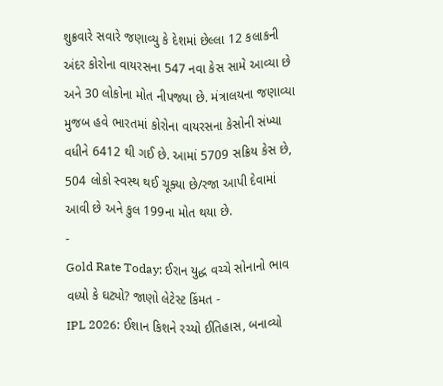શુક્રવારે સવારે જણાવ્યુ કે દેશમાં છેલ્લા 12 કલાકની અંદર કોરોના વાયરસના 547 નવા કેસ સામે આવ્યા છે અને 30 લોકોના મોત નીપજ્યા છે. મંત્રાલયના જણાવ્યા મુજબ હવે ભારતમાં કોરોના વાયરસના કેસોની સંખ્યા વધીને 6412 થી ગઈ છે. આમાં 5709 સક્રિય કેસ છે, 504 લોકો સ્વસ્થ થઈ ચૂક્યા છે/રજા આપી દેવામાં આવી છે અને કુલ 199ના મોત થયા છે.
-
Gold Rate Today: ઈરાન યુદ્ધ વચ્ચે સોનાનો ભાવ વધ્યો કે ઘટ્યો? જાણો લેટેસ્ટ કિંમત -
IPL 2026: ઈશાન કિશને રચ્યો ઈતિહાસ, બનાવ્યો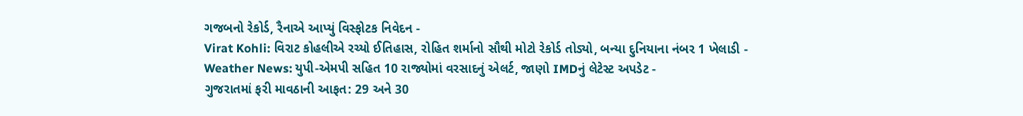ગજબનો રેકોર્ડ, રૈનાએ આપ્યું વિસ્ફોટક નિવેદન -
Virat Kohli: વિરાટ કોહલીએ રચ્યો ઈતિહાસ, રોહિત શર્માનો સૌથી મોટો રેકોર્ડ તોડ્યો, બન્યા દુનિયાના નંબર 1 ખેલાડી -
Weather News: યુપી-એમપી સહિત 10 રાજ્યોમાં વરસાદનું એલર્ટ, જાણો IMDનું લેટેસ્ટ અપડેટ -
ગુજરાતમાં ફરી માવઠાની આફત: 29 અને 30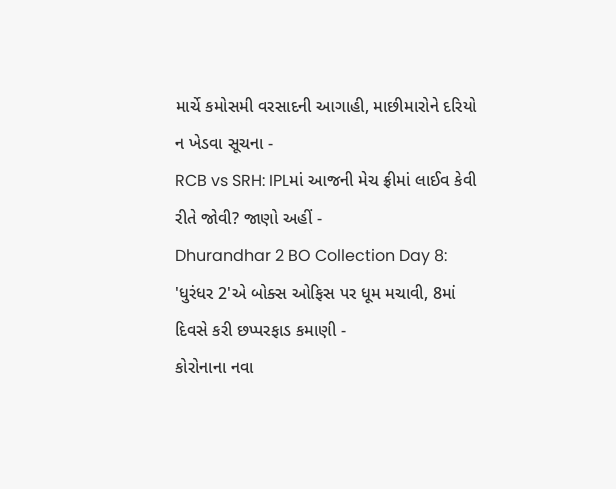માર્ચે કમોસમી વરસાદની આગાહી, માછીમારોને દરિયો ન ખેડવા સૂચના -
RCB vs SRH: IPLમાં આજની મેચ ફ્રીમાં લાઈવ કેવી રીતે જોવી? જાણો અહીં -
Dhurandhar 2 BO Collection Day 8: 'ધુરંધર 2'એ બોક્સ ઓફિસ પર ધૂમ મચાવી, 8માં દિવસે કરી છપ્પરફાડ કમાણી -
કોરોનાના નવા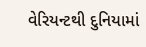વેરિયન્ટથી દુનિયામાં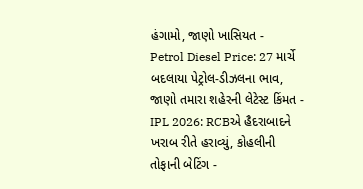હંગામો, જાણો ખાસિયત -
Petrol Diesel Price: 27 માર્ચે બદલાયા પેટ્રોલ-ડીઝલના ભાવ, જાણો તમારા શહેરની લેટેસ્ટ કિંમત -
IPL 2026: RCBએ હૈદરાબાદને ખરાબ રીતે હરાવ્યું, કોહલીની તોફાની બેટિંગ -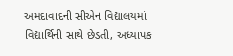અમદાવાદની સીએન વિદ્યાલયમાં વિદ્યાર્થિની સાથે છેડતી, અધ્યાપક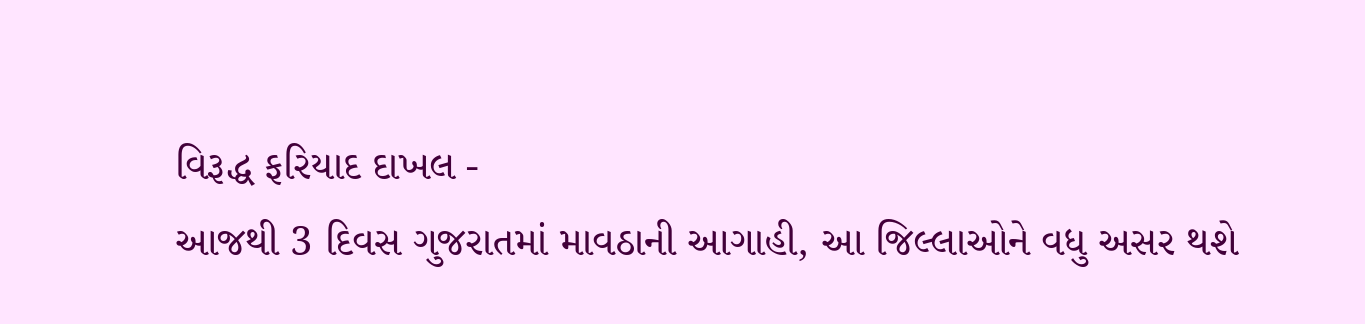વિરૂદ્ધ ફરિયાદ દાખલ -
આજથી 3 દિવસ ગુજરાતમાં માવઠાની આગાહી, આ જિલ્લાઓને વધુ અસર થશે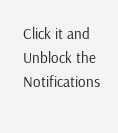Click it and Unblock the Notifications